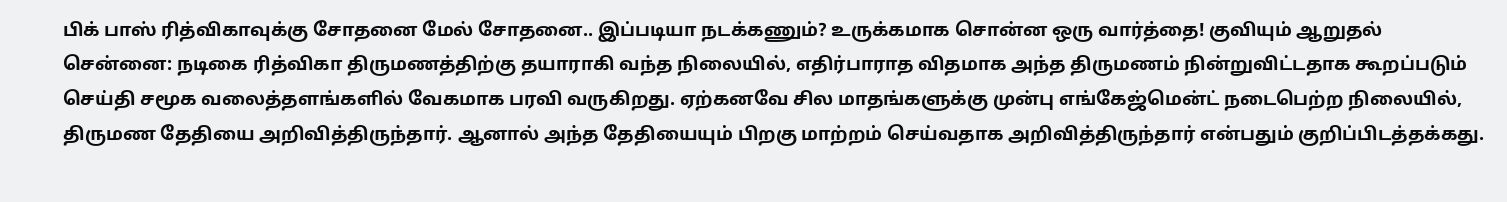பிக் பாஸ் ரித்விகாவுக்கு சோதனை மேல் சோதனை.. இப்படியா நடக்கணும்? உருக்கமாக சொன்ன ஒரு வார்த்தை! குவியும் ஆறுதல்
சென்னை: நடிகை ரித்விகா திருமணத்திற்கு தயாராகி வந்த நிலையில், எதிர்பாராத விதமாக அந்த திருமணம் நின்றுவிட்டதாக கூறப்படும் செய்தி சமூக வலைத்தளங்களில் வேகமாக பரவி வருகிறது. ஏற்கனவே சில மாதங்களுக்கு முன்பு எங்கேஜ்மென்ட் நடைபெற்ற நிலையில், திருமண தேதியை அறிவித்திருந்தார். ஆனால் அந்த தேதியையும் பிறகு மாற்றம் செய்வதாக அறிவித்திருந்தார் என்பதும் குறிப்பிடத்தக்கது.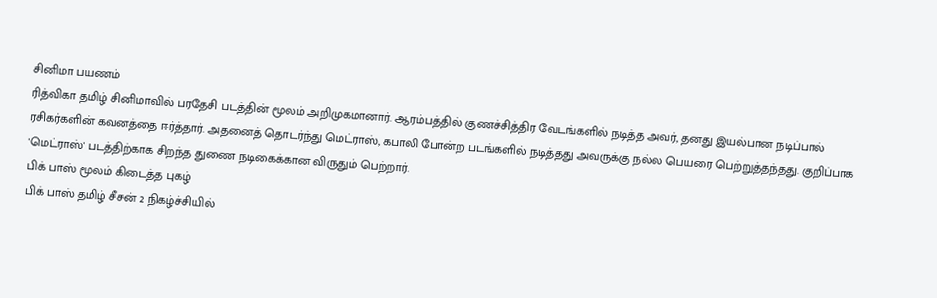சினிமா பயணம்
ரித்விகா தமிழ் சினிமாவில் பரதேசி படத்தின் மூலம் அறிமுகமானார். ஆரம்பத்தில் குணச்சித்திர வேடங்களில் நடித்த அவர், தனது இயல்பான நடிப்பால் ரசிகர்களின் கவனத்தை ஈர்த்தார். அதனைத் தொடர்ந்து மெட்ராஸ், கபாலி போன்ற படங்களில் நடித்தது அவருக்கு நல்ல பெயரை பெற்றுத்தந்தது. குறிப்பாக 'மெட்ராஸ்' படத்திற்காக சிறந்த துணை நடிகைக்கான விருதும் பெற்றார்.
பிக் பாஸ் மூலம் கிடைத்த புகழ்
பிக் பாஸ் தமிழ் சீசன் 2 நிகழ்ச்சியில்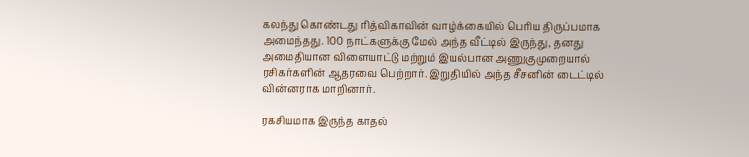கலந்து கொண்டது ரித்விகாவின் வாழ்க்கையில் பெரிய திருப்பமாக அமைந்தது. 100 நாட்களுக்கு மேல் அந்த வீட்டில் இருந்து, தனது அமைதியான விளையாட்டு மற்றும் இயல்பான அணுகுமுறையால் ரசிகர்களின் ஆதரவை பெற்றார். இறுதியில் அந்த சீசனின் டைட்டில் வின்னராக மாறினார்.

ரகசியமாக இருந்த காதல்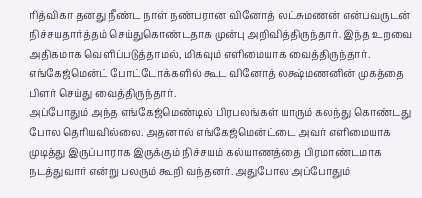ரித்விகா தனது நீண்ட நாள் நண்பரான வினோத் லட்சுமணன் என்பவருடன் நிச்சயதார்த்தம் செய்துகொண்டதாக முன்பு அறிவித்திருந்தார். இந்த உறவை அதிகமாக வெளிப்படுத்தாமல், மிகவும் எளிமையாக வைத்திருந்தார். எங்கேஜ்மென்ட் போட்டோக்களில் கூட வினோத் லக்ஷ்மணனின் முகத்தை பிளர் செய்து வைத்திருந்தார்.
அப்போதும் அந்த எங்கேஜ்மெண்டில் பிரபலங்கள் யாரும் கலந்து கொண்டது போல தெரியவில்லை. அதனால் எங்கேஜ்மென்ட்டை அவர் எளிமையாக முடித்து இருப்பாராக இருக்கும் நிச்சயம் கல்யாணத்தை பிரமாண்டமாக நடத்துவார் என்று பலரும் கூறி வந்தனர். அதுபோல அப்போதும்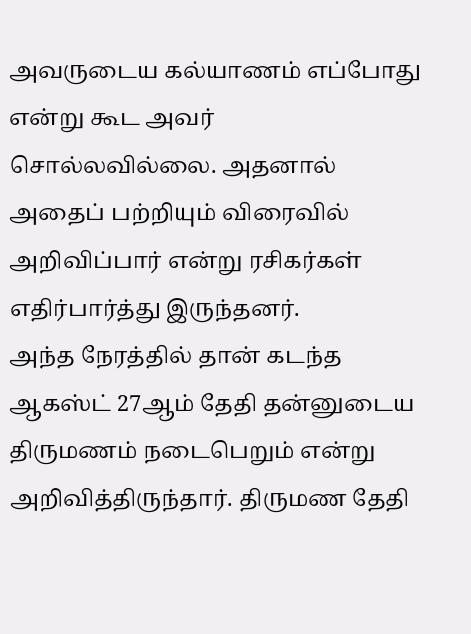அவருடைய கல்யாணம் எப்போது என்று கூட அவர் சொல்லவில்லை. அதனால் அதைப் பற்றியும் விரைவில் அறிவிப்பார் என்று ரசிகர்கள் எதிர்பார்த்து இருந்தனர்.
அந்த நேரத்தில் தான் கடந்த ஆகஸ்ட் 27ஆம் தேதி தன்னுடைய திருமணம் நடைபெறும் என்று அறிவித்திருந்தார். திருமண தேதி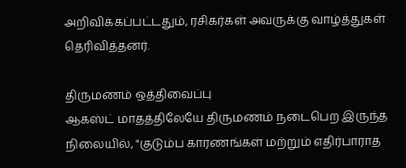அறிவிக்கப்பட்டதும், ரசிகர்கள் அவருக்கு வாழ்த்துகள் தெரிவித்தனர்.

திருமணம் ஒத்திவைப்பு
ஆகஸ்ட் மாதத்திலேயே திருமணம் நடைபெற இருந்த நிலையில், "குடும்ப காரணங்கள் மற்றும் எதிர்பாராத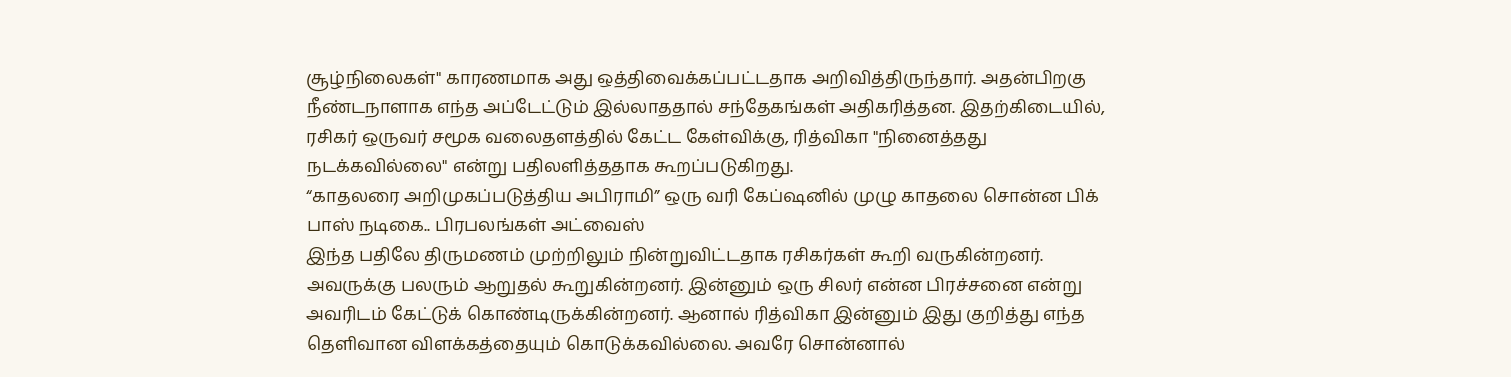சூழ்நிலைகள்" காரணமாக அது ஒத்திவைக்கப்பட்டதாக அறிவித்திருந்தார். அதன்பிறகு நீண்டநாளாக எந்த அப்டேட்டும் இல்லாததால் சந்தேகங்கள் அதிகரித்தன. இதற்கிடையில், ரசிகர் ஒருவர் சமூக வலைதளத்தில் கேட்ட கேள்விக்கு, ரித்விகா "நினைத்தது நடக்கவில்லை" என்று பதிலளித்ததாக கூறப்படுகிறது.
“காதலரை அறிமுகப்படுத்திய அபிராமி” ஒரு வரி கேப்ஷனில் முழு காதலை சொன்ன பிக் பாஸ் நடிகை.. பிரபலங்கள் அட்வைஸ்
இந்த பதிலே திருமணம் முற்றிலும் நின்றுவிட்டதாக ரசிகர்கள் கூறி வருகின்றனர். அவருக்கு பலரும் ஆறுதல் கூறுகின்றனர். இன்னும் ஒரு சிலர் என்ன பிரச்சனை என்று அவரிடம் கேட்டுக் கொண்டிருக்கின்றனர். ஆனால் ரித்விகா இன்னும் இது குறித்து எந்த தெளிவான விளக்கத்தையும் கொடுக்கவில்லை. அவரே சொன்னால்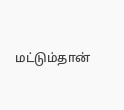மட்டும்தான்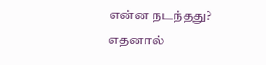என்ன நடந்தது? எதனால்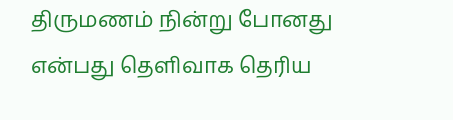திருமணம் நின்று போனது என்பது தெளிவாக தெரிய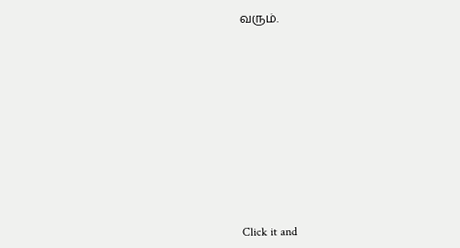வரும்.












Click it and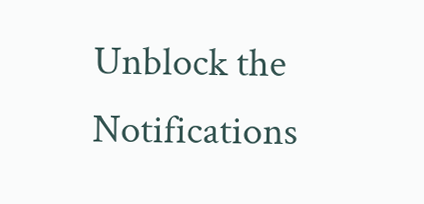Unblock the Notifications